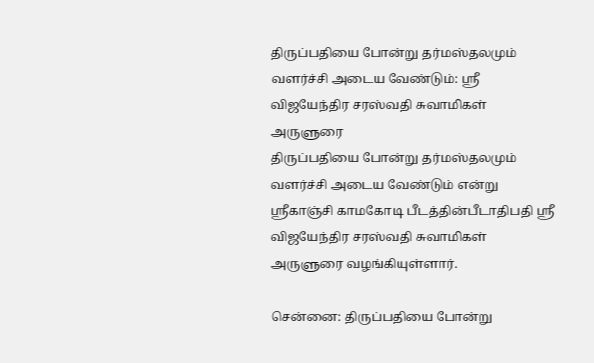திருப்பதியை போன்று தர்மஸ்தலமும் வளர்ச்சி அடைய வேண்டும்: ஸ்ரீ விஜயேந்திர சரஸ்வதி சுவாமிகள் அருளுரை
திருப்பதியை போன்று தர்மஸ்தலமும் வளர்ச்சி அடைய வேண்டும் என்று ஸ்ரீகாஞ்சி காமகோடி பீடத்தின்பீடாதிபதி ஸ்ரீ விஜயேந்திர சரஸ்வதி சுவாமிகள் அருளுரை வழங்கியுள்ளார்.

சென்னை: திருப்பதியை போன்று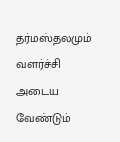தர்மஸ்தலமும் வளர்ச்சி அடைய வேண்டும்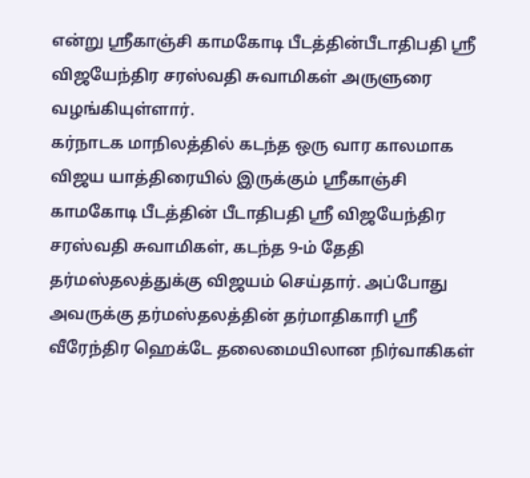என்று ஸ்ரீகாஞ்சி காமகோடி பீடத்தின்பீடாதிபதி ஸ்ரீ விஜயேந்திர சரஸ்வதி சுவாமிகள் அருளுரை வழங்கியுள்ளார்.
கர்நாடக மாநிலத்தில் கடந்த ஒரு வார காலமாக விஜய யாத்திரையில் இருக்கும் ஸ்ரீகாஞ்சி காமகோடி பீடத்தின் பீடாதிபதி ஸ்ரீ விஜயேந்திர சரஸ்வதி சுவாமிகள், கடந்த 9-ம் தேதி தர்மஸ்தலத்துக்கு விஜயம் செய்தார். அப்போது அவருக்கு தர்மஸ்தலத்தின் தர்மாதிகாரி ஸ்ரீ வீரேந்திர ஹெக்டே தலைமையிலான நிர்வாகிகள்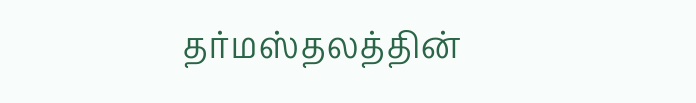தர்மஸ்தலத்தின்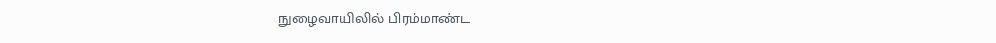நுழைவாயிலில் பிரம்மாண்ட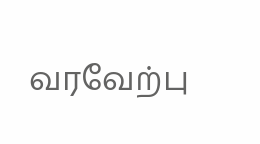வரவேற்பு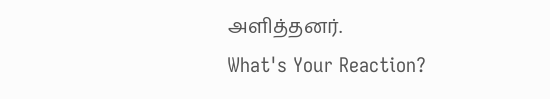அளித்தனர்.
What's Your Reaction?